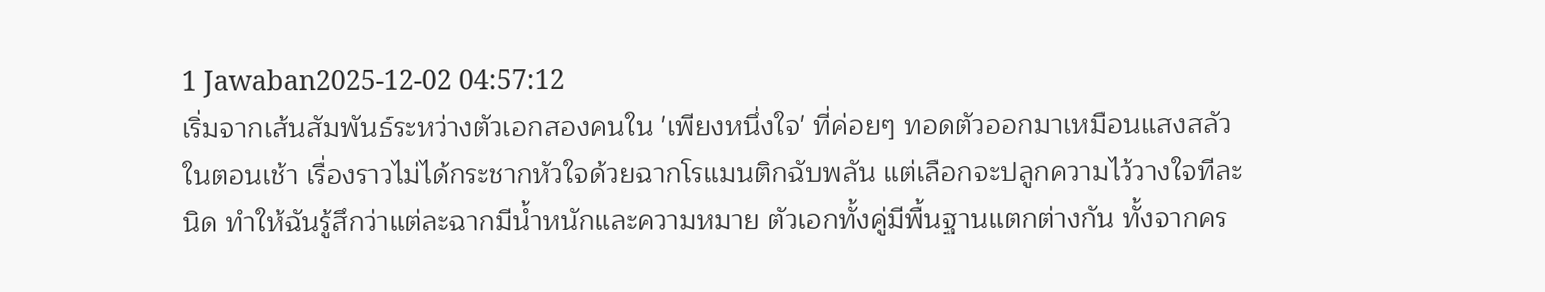1 Jawaban2025-12-02 04:57:12
เริ่มจากเส้นสัมพันธ์ระหว่างตัวเอกสองคนใน 'เพียงหนึ่งใจ' ที่ค่อยๆ ทอดตัวออกมาเหมือนแสงสลัวในตอนเช้า เรื่องราวไม่ได้กระชากหัวใจด้วยฉากโรแมนติกฉับพลัน แต่เลือกจะปลูกความไว้วางใจทีละนิด ทำให้ฉันรู้สึกว่าแต่ละฉากมีน้ำหนักและความหมาย ตัวเอกทั้งคู่มีพื้นฐานแตกต่างกัน ทั้งจากคร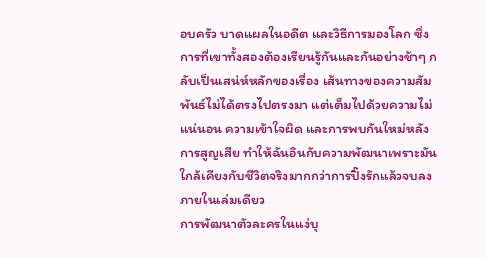อบครัว บาดแผลในอดีต และวิธีการมองโลก ซึ่งการที่เขาทั้งสองต้องเรียนรู้กันและกันอย่างช้าๆ กลับเป็นเสน่ห์หลักของเรื่อง เส้นทางของความสัมพันธ์ไม่ได้ตรงไปตรงมา แต่เต็มไปด้วยความไม่แน่นอน ความเข้าใจผิด และการพบกันใหม่หลังการสูญเสีย ทำให้ฉันอินกับความพัฒนาเพราะมันใกล้เคียงกับชีวิตจริงมากกว่าการปิ๊งรักแล้วจบลงภายในเล่มเดียว
การพัฒนาตัวละครในแง่บุ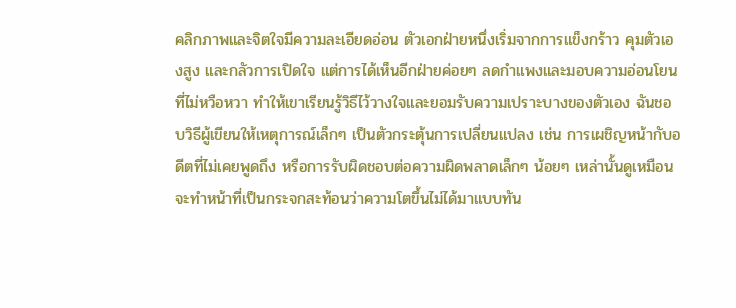คลิกภาพและจิตใจมีความละเอียดอ่อน ตัวเอกฝ่ายหนึ่งเริ่มจากการแข็งกร้าว คุมตัวเองสูง และกลัวการเปิดใจ แต่การได้เห็นอีกฝ่ายค่อยๆ ลดกำแพงและมอบความอ่อนโยนที่ไม่หวือหวา ทำให้เขาเรียนรู้วิธีไว้วางใจและยอมรับความเปราะบางของตัวเอง ฉันชอบวิธีผู้เขียนให้เหตุการณ์เล็กๆ เป็นตัวกระตุ้นการเปลี่ยนแปลง เช่น การเผชิญหน้ากับอดีตที่ไม่เคยพูดถึง หรือการรับผิดชอบต่อความผิดพลาดเล็กๆ น้อยๆ เหล่านั้นดูเหมือนจะทำหน้าที่เป็นกระจกสะท้อนว่าความโตขึ้นไม่ได้มาแบบทัน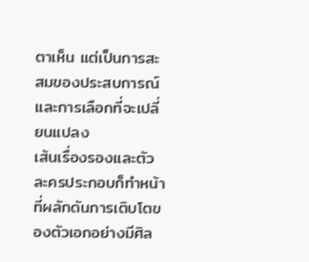ตาเห็น แต่เป็นการสะสมของประสบการณ์และการเลือกที่จะเปลี่ยนแปลง
เส้นเรื่องรองและตัวละครประกอบก็ทำหน้าที่ผลักดันการเติบโตของตัวเอกอย่างมีศิล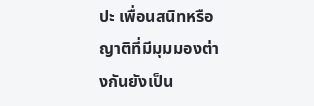ปะ เพื่อนสนิทหรือญาติที่มีมุมมองต่างกันยังเป็น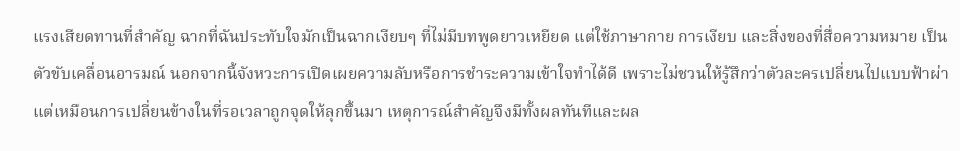แรงเสียดทานที่สำคัญ ฉากที่ฉันประทับใจมักเป็นฉากเงียบๆ ที่ไม่มีบทพูดยาวเหยียด แต่ใช้ภาษากาย การเงียบ และสิ่งของที่สื่อความหมาย เป็นตัวขับเคลื่อนอารมณ์ นอกจากนี้จังหวะการเปิดเผยความลับหรือการชำระความเข้าใจทำได้ดี เพราะไม่ชวนให้รู้สึกว่าตัวละครเปลี่ยนไปแบบฟ้าผ่า แต่เหมือนการเปลี่ยนข้างในที่รอเวลาถูกจุดให้ลุกขึ้นมา เหตุการณ์สำคัญจึงมีทั้งผลทันทีและผล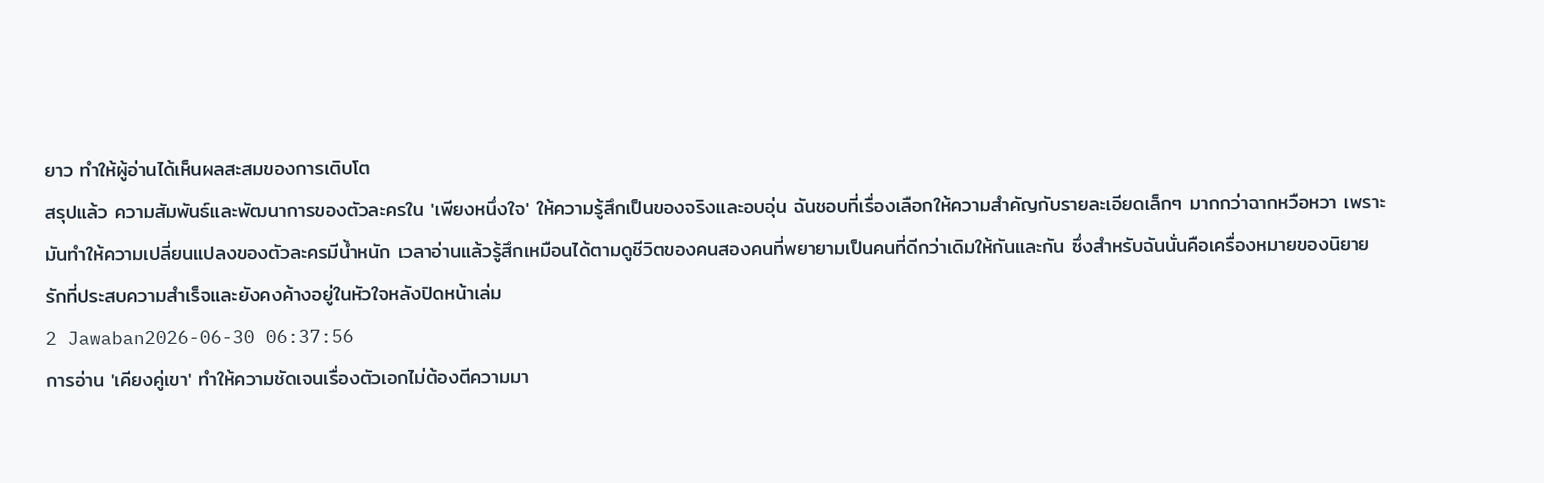ยาว ทำให้ผู้อ่านได้เห็นผลสะสมของการเติบโต
สรุปแล้ว ความสัมพันธ์และพัฒนาการของตัวละครใน 'เพียงหนึ่งใจ' ให้ความรู้สึกเป็นของจริงและอบอุ่น ฉันชอบที่เรื่องเลือกให้ความสำคัญกับรายละเอียดเล็กๆ มากกว่าฉากหวือหวา เพราะมันทำให้ความเปลี่ยนแปลงของตัวละครมีน้ำหนัก เวลาอ่านแล้วรู้สึกเหมือนได้ตามดูชีวิตของคนสองคนที่พยายามเป็นคนที่ดีกว่าเดิมให้กันและกัน ซึ่งสำหรับฉันนั่นคือเครื่องหมายของนิยายรักที่ประสบความสำเร็จและยังคงค้างอยู่ในหัวใจหลังปิดหน้าเล่ม
2 Jawaban2026-06-30 06:37:56
การอ่าน 'เคียงคู่เขา' ทำให้ความชัดเจนเรื่องตัวเอกไม่ต้องตีความมา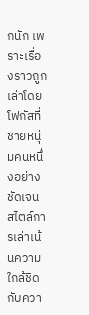กนัก เพราะเรื่องราวถูกเล่าโดยโฟกัสที่ชายหนุ่มคนหนึ่งอย่างชัดเจน
สไตล์การเล่าเน้นความใกล้ชิดกับควา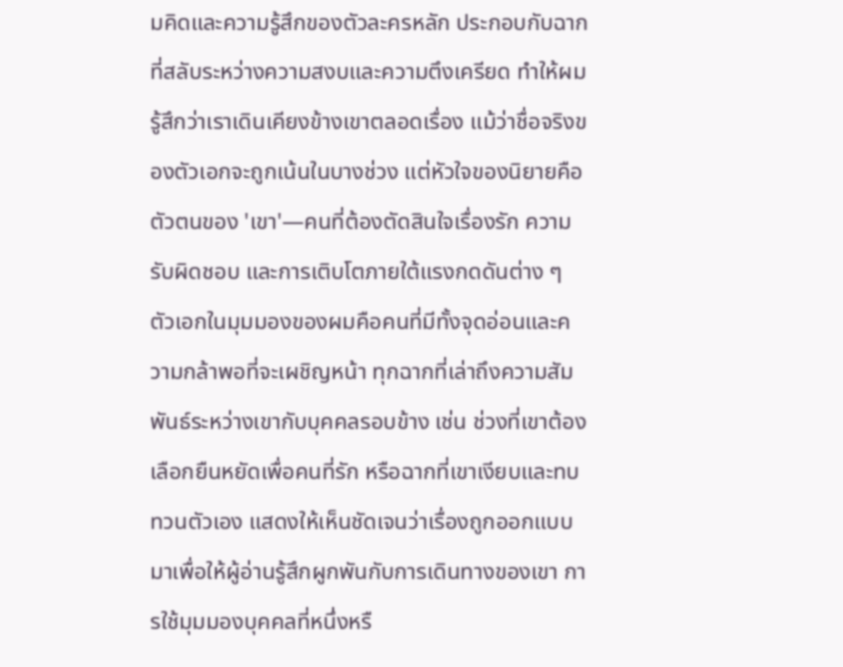มคิดและความรู้สึกของตัวละครหลัก ประกอบกับฉากที่สลับระหว่างความสงบและความตึงเครียด ทำให้ผมรู้สึกว่าเราเดินเคียงข้างเขาตลอดเรื่อง แม้ว่าชื่อจริงของตัวเอกจะถูกเน้นในบางช่วง แต่หัวใจของนิยายคือตัวตนของ 'เขา'—คนที่ต้องตัดสินใจเรื่องรัก ความรับผิดชอบ และการเติบโตภายใต้แรงกดดันต่าง ๆ
ตัวเอกในมุมมองของผมคือคนที่มีทั้งจุดอ่อนและความกล้าพอที่จะเผชิญหน้า ทุกฉากที่เล่าถึงความสัมพันธ์ระหว่างเขากับบุคคลรอบข้าง เช่น ช่วงที่เขาต้องเลือกยืนหยัดเพื่อคนที่รัก หรือฉากที่เขาเงียบและทบทวนตัวเอง แสดงให้เห็นชัดเจนว่าเรื่องถูกออกแบบมาเพื่อให้ผู้อ่านรู้สึกผูกพันกับการเดินทางของเขา การใช้มุมมองบุคคลที่หนึ่งหรื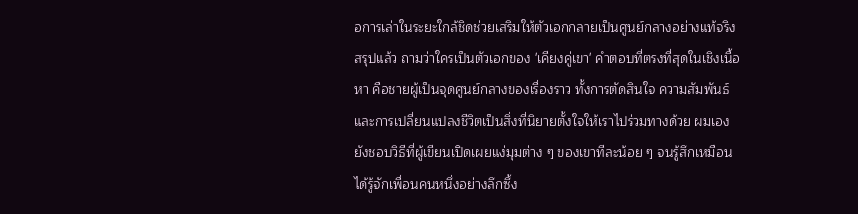อการเล่าในระยะใกล้ชิดช่วยเสริมให้ตัวเอกกลายเป็นศูนย์กลางอย่างแท้จริง
สรุปแล้ว ถามว่าใครเป็นตัวเอกของ 'เคียงคู่เขา' คำตอบที่ตรงที่สุดในเชิงเนื้อหา คือชายผู้เป็นจุดศูนย์กลางของเรื่องราว ทั้งการตัดสินใจ ความสัมพันธ์ และการเปลี่ยนแปลงชีวิตเป็นสิ่งที่นิยายตั้งใจให้เราไปร่วมทางด้วย ผมเองยังชอบวิธีที่ผู้เขียนเปิดเผยแง่มุมต่าง ๆ ของเขาทีละน้อย ๆ จนรู้สึกเหมือนได้รู้จักเพื่อนคนหนึ่งอย่างลึกซึ้ง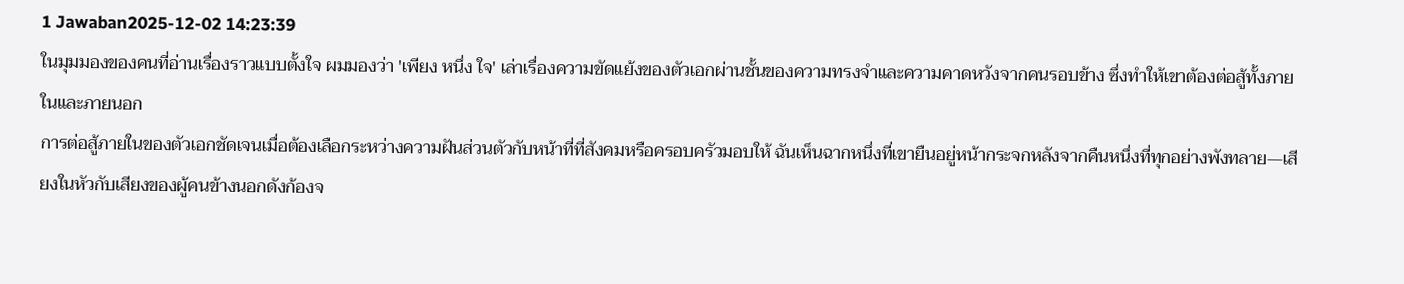1 Jawaban2025-12-02 14:23:39
ในมุมมองของคนที่อ่านเรื่องราวแบบตั้งใจ ผมมองว่า 'เพียง หนึ่ง ใจ' เล่าเรื่องความขัดแย้งของตัวเอกผ่านชั้นของความทรงจำและความคาดหวังจากคนรอบข้าง ซึ่งทำให้เขาต้องต่อสู้ทั้งภายในและภายนอก
การต่อสู้ภายในของตัวเอกชัดเจนเมื่อต้องเลือกระหว่างความฝันส่วนตัวกับหน้าที่ที่สังคมหรือครอบครัวมอบให้ ฉันเห็นฉากหนึ่งที่เขายืนอยู่หน้ากระจกหลังจากคืนหนึ่งที่ทุกอย่างพังทลาย—เสียงในหัวกับเสียงของผู้คนข้างนอกดังก้องจ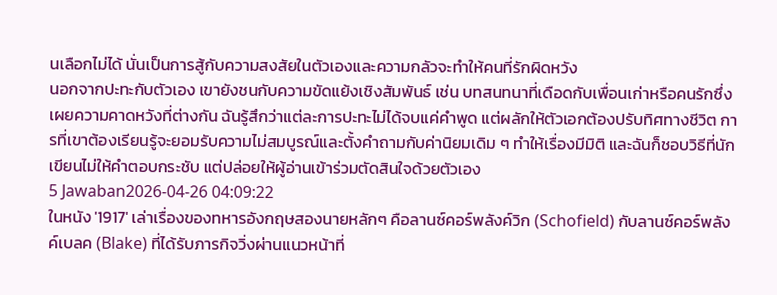นเลือกไม่ได้ นั่นเป็นการสู้กับความสงสัยในตัวเองและความกลัวจะทำให้คนที่รักผิดหวัง
นอกจากปะทะกับตัวเอง เขายังชนกับความขัดแย้งเชิงสัมพันธ์ เช่น บทสนทนาที่เดือดกับเพื่อนเก่าหรือคนรักซึ่งเผยความคาดหวังที่ต่างกัน ฉันรู้สึกว่าแต่ละการปะทะไม่ได้จบแค่คำพูด แต่ผลักให้ตัวเอกต้องปรับทิศทางชีวิต การที่เขาต้องเรียนรู้จะยอมรับความไม่สมบูรณ์และตั้งคำถามกับค่านิยมเดิม ๆ ทำให้เรื่องมีมิติ และฉันก็ชอบวิธีที่นักเขียนไม่ให้คำตอบกระชับ แต่ปล่อยให้ผู้อ่านเข้าร่วมตัดสินใจด้วยตัวเอง
5 Jawaban2026-04-26 04:09:22
ในหนัง '1917' เล่าเรื่องของทหารอังกฤษสองนายหลักๆ คือลานซ์คอร์พลังค์วิก (Schofield) กับลานซ์คอร์พลังค์เบลค (Blake) ที่ได้รับภารกิจวิ่งผ่านแนวหน้าที่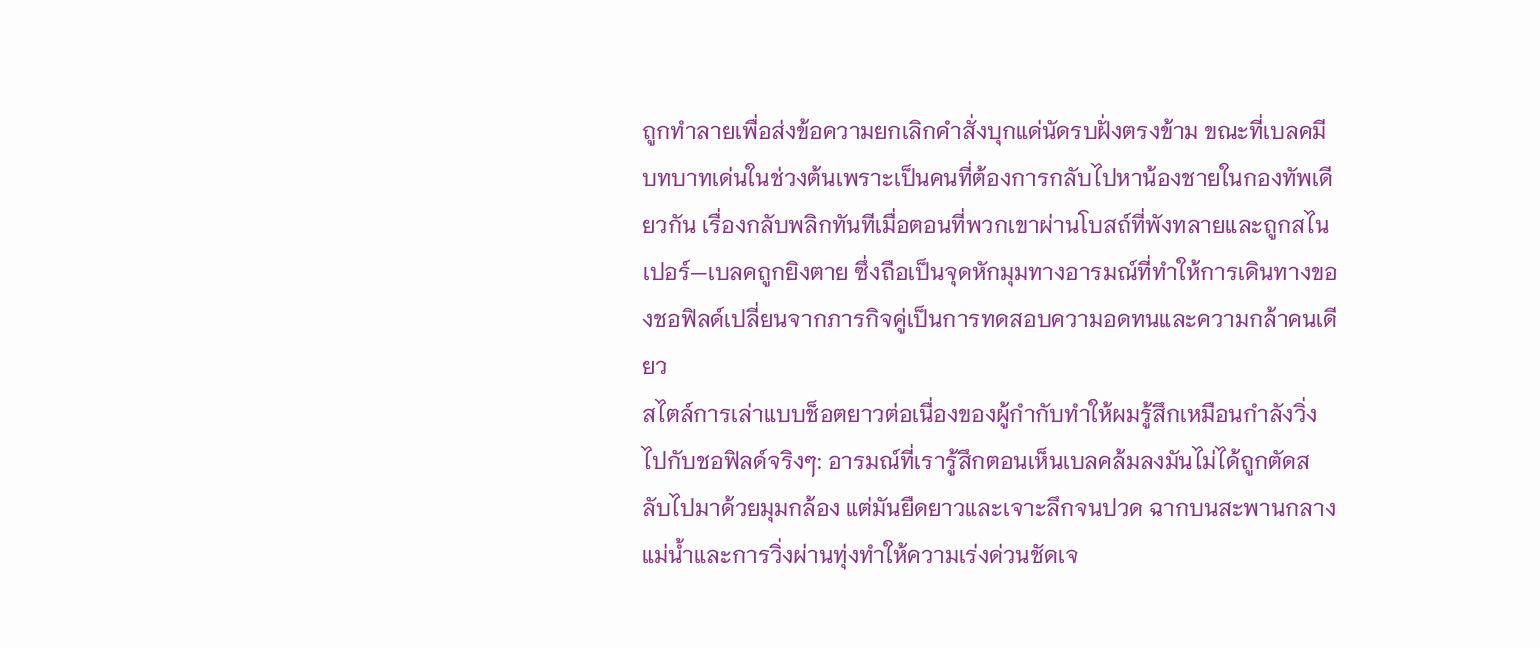ถูกทำลายเพื่อส่งข้อความยกเลิกคำสั่งบุกแด่นัดรบฝั่งตรงข้าม ขณะที่เบลคมีบทบาทเด่นในช่วงต้นเพราะเป็นคนที่ต้องการกลับไปหาน้องชายในกองทัพเดียวกัน เรื่องกลับพลิกทันทีเมื่อตอนที่พวกเขาผ่านโบสถ์ที่พังทลายและถูกสไนเปอร์—เบลคถูกยิงตาย ซึ่งถือเป็นจุดหักมุมทางอารมณ์ที่ทำให้การเดินทางของชอฟิลด์เปลี่ยนจากภารกิจคู่เป็นการทดสอบความอดทนและความกล้าคนเดียว
สไตล์การเล่าแบบช็อตยาวต่อเนื่องของผู้กำกับทำให้ผมรู้สึกเหมือนกำลังวิ่งไปกับชอฟิลด์จริงๆ: อารมณ์ที่เรารู้สึกตอนเห็นเบลคล้มลงมันไม่ได้ถูกตัดสลับไปมาด้วยมุมกล้อง แต่มันยืดยาวและเจาะลึกจนปวด ฉากบนสะพานกลางแม่น้ำและการวิ่งผ่านทุ่งทำให้ความเร่งด่วนชัดเจ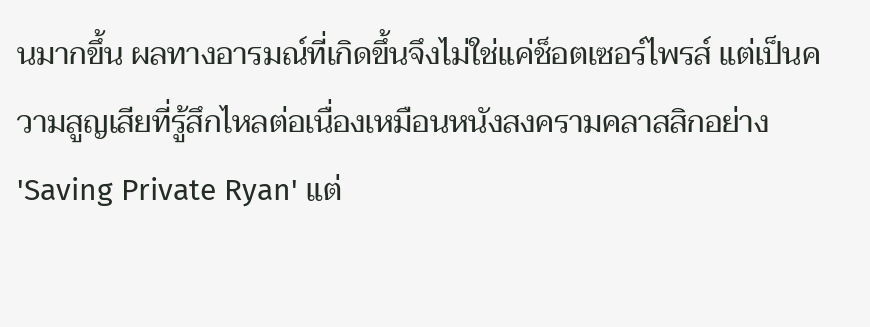นมากขึ้น ผลทางอารมณ์ที่เกิดขึ้นจึงไม่ใช่แค่ช็อตเซอร์ไพรส์ แต่เป็นความสูญเสียที่รู้สึกไหลต่อเนื่องเหมือนหนังสงครามคลาสสิกอย่าง 'Saving Private Ryan' แต่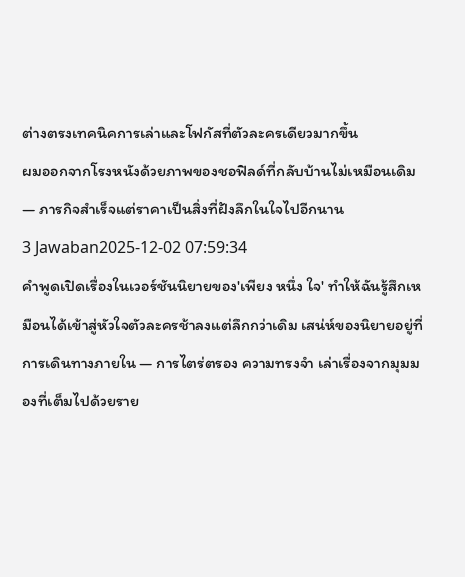ต่างตรงเทคนิคการเล่าและโฟกัสที่ตัวละครเดียวมากขึ้น
ผมออกจากโรงหนังด้วยภาพของชอฟิลด์ที่กลับบ้านไม่เหมือนเดิม — ภารกิจสำเร็จแต่ราคาเป็นสิ่งที่ฝังลึกในใจไปอีกนาน
3 Jawaban2025-12-02 07:59:34
คำพูดเปิดเรื่องในเวอร์ชันนิยายของ'เพียง หนึ่ง ใจ' ทำให้ฉันรู้สึกเหมือนได้เข้าสู่หัวใจตัวละครช้าลงแต่ลึกกว่าเดิม เสน่ห์ของนิยายอยู่ที่การเดินทางภายใน — การไตร่ตรอง ความทรงจำ เล่าเรื่องจากมุมมองที่เต็มไปด้วยราย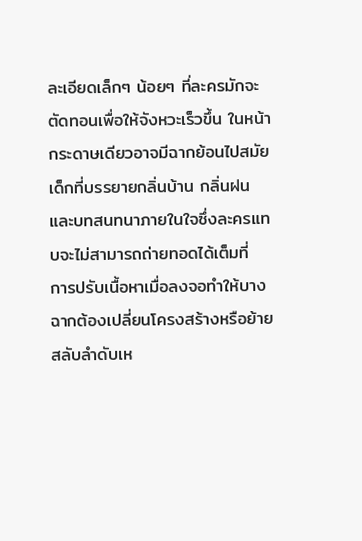ละเอียดเล็กๆ น้อยๆ ที่ละครมักจะตัดทอนเพื่อให้จังหวะเร็วขึ้น ในหน้ากระดาษเดียวอาจมีฉากย้อนไปสมัยเด็กที่บรรยายกลิ่นบ้าน กลิ่นฝน และบทสนทนาภายในใจซึ่งละครแทบจะไม่สามารถถ่ายทอดได้เต็มที่
การปรับเนื้อหาเมื่อลงจอทำให้บางฉากต้องเปลี่ยนโครงสร้างหรือย้ายสลับลำดับเห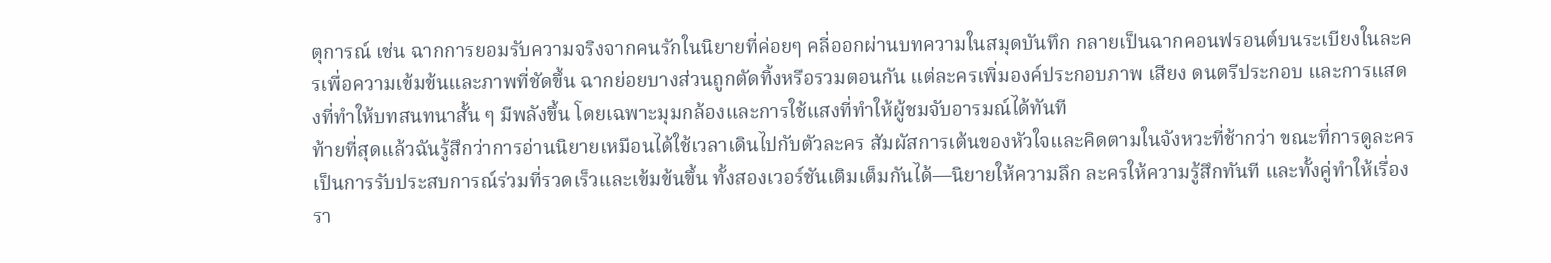ตุการณ์ เช่น ฉากการยอมรับความจริงจากคนรักในนิยายที่ค่อยๆ คลี่ออกผ่านบทความในสมุดบันทึก กลายเป็นฉากคอนฟรอนต์บนระเบียงในละครเพื่อความเข้มข้นและภาพที่ชัดขึ้น ฉากย่อยบางส่วนถูกตัดทิ้งหรือรวมตอนกัน แต่ละครเพิ่มองค์ประกอบภาพ เสียง ดนตรีประกอบ และการแสดงที่ทำให้บทสนทนาสั้น ๆ มีพลังขึ้น โดยเฉพาะมุมกล้องและการใช้แสงที่ทำให้ผู้ชมจับอารมณ์ได้ทันที
ท้ายที่สุดแล้วฉันรู้สึกว่าการอ่านนิยายเหมือนได้ใช้เวลาเดินไปกับตัวละคร สัมผัสการเต้นของหัวใจและคิดตามในจังหวะที่ช้ากว่า ขณะที่การดูละครเป็นการรับประสบการณ์ร่วมที่รวดเร็วและเข้มข้นขึ้น ทั้งสองเวอร์ชันเติมเต็มกันได้—นิยายให้ความลึก ละครให้ความรู้สึกทันที และทั้งคู่ทำให้เรื่องรา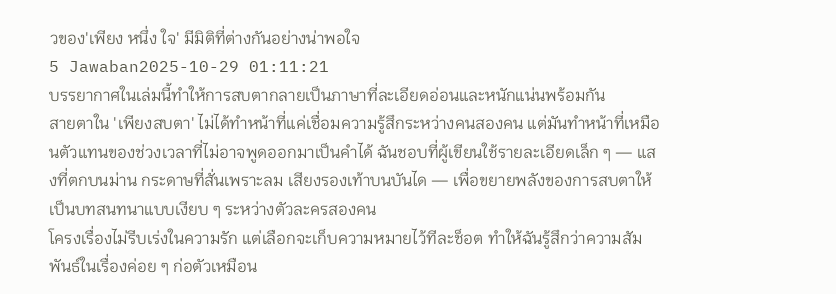วของ'เพียง หนึ่ง ใจ' มีมิติที่ต่างกันอย่างน่าพอใจ
5 Jawaban2025-10-29 01:11:21
บรรยากาศในเล่มนี้ทำให้การสบตากลายเป็นภาษาที่ละเอียดอ่อนและหนักแน่นพร้อมกัน
สายตาใน 'เพียงสบตา' ไม่ได้ทำหน้าที่แค่เชื่อมความรู้สึกระหว่างคนสองคน แต่มันทำหน้าที่เหมือนตัวแทนของช่วงเวลาที่ไม่อาจพูดออกมาเป็นคำได้ ฉันชอบที่ผู้เขียนใช้รายละเอียดเล็ก ๆ — แสงที่ตกบนม่าน กระดาษที่สั่นเพราะลม เสียงรองเท้าบนบันได — เพื่อขยายพลังของการสบตาให้เป็นบทสนทนาแบบเงียบ ๆ ระหว่างตัวละครสองคน
โครงเรื่องไม่รีบเร่งในความรัก แต่เลือกจะเก็บความหมายไว้ทีละช็อต ทำให้ฉันรู้สึกว่าความสัมพันธ์ในเรื่องค่อย ๆ ก่อตัวเหมือน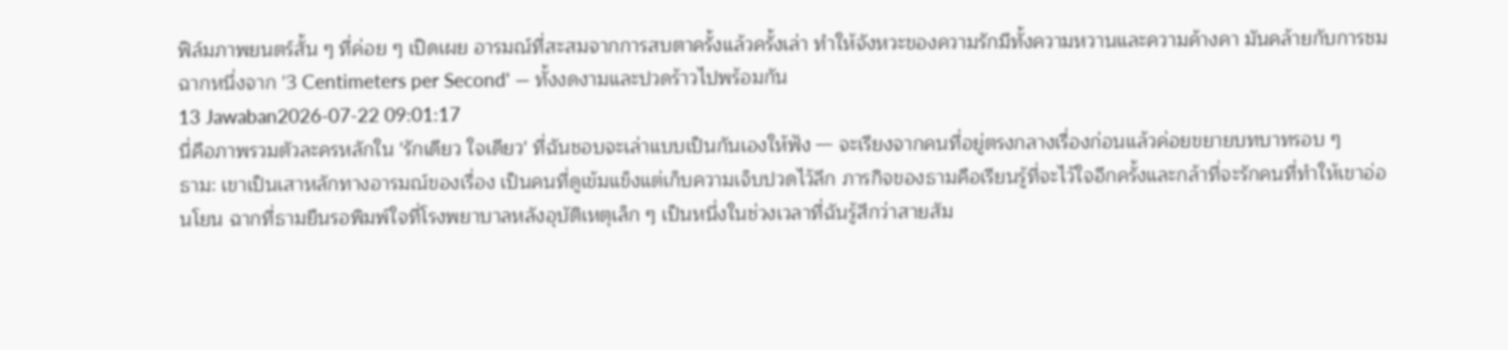ฟิล์มภาพยนตร์สั้น ๆ ที่ค่อย ๆ เปิดเผย อารมณ์ที่สะสมจากการสบตาครั้งแล้วครั้งเล่า ทำให้จังหวะของความรักมีทั้งความหวานและความค้างคา มันคล้ายกับการชมฉากหนึ่งจาก '3 Centimeters per Second' — ทั้งงดงามและปวดร้าวไปพร้อมกัน
13 Jawaban2026-07-22 09:01:17
นี่คือภาพรวมตัวละครหลักใน 'รักเดียว ใจเดียว' ที่ฉันชอบจะเล่าแบบเป็นกันเองให้ฟัง — จะเรียงจากคนที่อยู่ตรงกลางเรื่องก่อนแล้วค่อยขยายบทบาทรอบ ๆ
ธาม: เขาเป็นเสาหลักทางอารมณ์ของเรื่อง เป็นคนที่ดูเข้มแข็งแต่เก็บความเจ็บปวดไว้ลึก ภารกิจของธามคือเรียนรู้ที่จะไว้ใจอีกครั้งและกล้าที่จะรักคนที่ทำให้เขาอ่อนโยน ฉากที่ธามยืนรอพิมพ์ใจที่โรงพยาบาลหลังอุบัติเหตุเล็ก ๆ เป็นหนึ่งในช่วงเวลาที่ฉันรู้สึกว่าสายสัม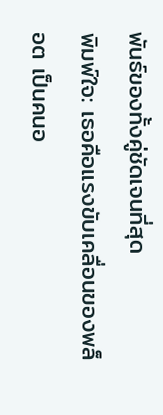พันธ์ของทั้งคู่ชัดเจนที่สุด
พิมพ์ใจ: เธอคือแรงขับเคลื่อนของพล็อต เป็นคนอ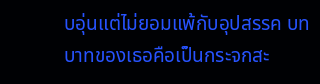บอุ่นแต่ไม่ยอมแพ้กับอุปสรรค บทบาทของเธอคือเป็นกระจกสะ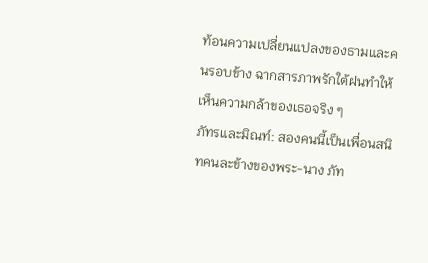ท้อนความเปลี่ยนแปลงของธามและคนรอบข้าง ฉากสารภาพรักใต้ฝนทำให้เห็นความกล้าของเธอจริง ๆ
ภัทรและมิณท์: สองคนนี้เป็นเพื่อนสนิทคนละข้างของพระ-นาง ภัท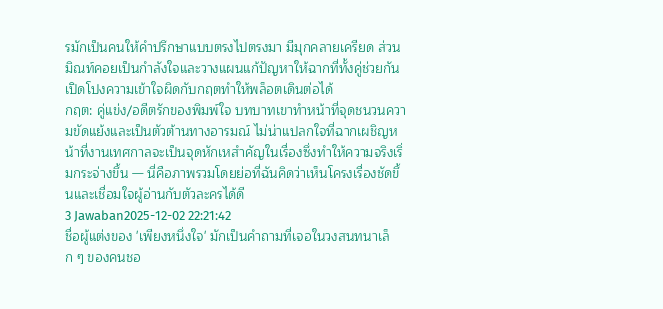รมักเป็นคนให้คำปรึกษาแบบตรงไปตรงมา มีมุกคลายเครียด ส่วนมิณท์คอยเป็นกำลังใจและวางแผนแก้ปัญหาให้ฉากที่ทั้งคู่ช่วยกันเปิดโปงความเข้าใจผิดกับกฤตทำให้พล็อตเดินต่อได้
กฤต: คู่แข่ง/อดีตรักของพิมพ์ใจ บทบาทเขาทำหน้าที่จุดชนวนความขัดแย้งและเป็นตัวต้านทางอารมณ์ ไม่น่าแปลกใจที่ฉากเผชิญหน้าที่งานเทศกาลจะเป็นจุดหักเหสำคัญในเรื่องซึ่งทำให้ความจริงเริ่มกระจ่างขึ้น — นี่คือภาพรวมโดยย่อที่ฉันคิดว่าเห็นโครงเรื่องชัดขึ้นและเชื่อมใจผู้อ่านกับตัวละครได้ดี
3 Jawaban2025-12-02 22:21:42
ชื่อผู้แต่งของ 'เพียงหนึ่งใจ' มักเป็นคำถามที่เจอในวงสนทนาเล็ก ๆ ของคนชอ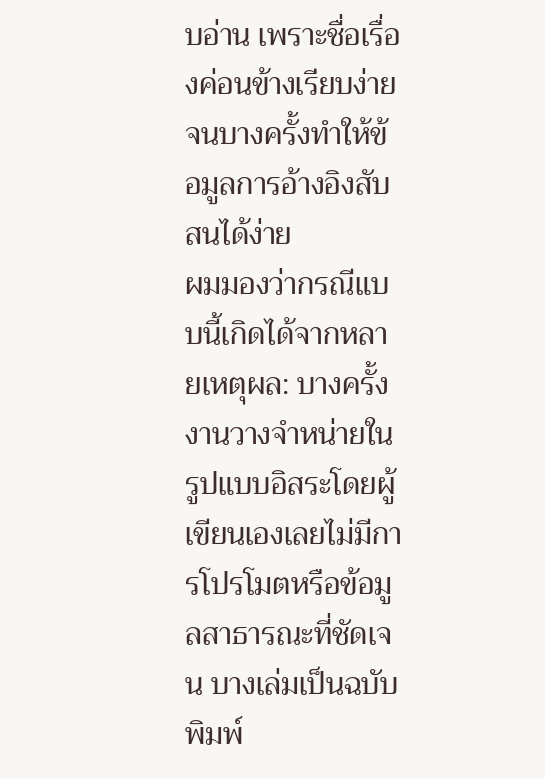บอ่าน เพราะชื่อเรื่องค่อนข้างเรียบง่ายจนบางครั้งทำให้ข้อมูลการอ้างอิงสับสนได้ง่าย
ผมมองว่ากรณีแบบนี้เกิดได้จากหลายเหตุผล: บางครั้งงานวางจำหน่ายในรูปแบบอิสระโดยผู้เขียนเองเลยไม่มีการโปรโมตหรือข้อมูลสาธารณะที่ชัดเจน บางเล่มเป็นฉบับพิมพ์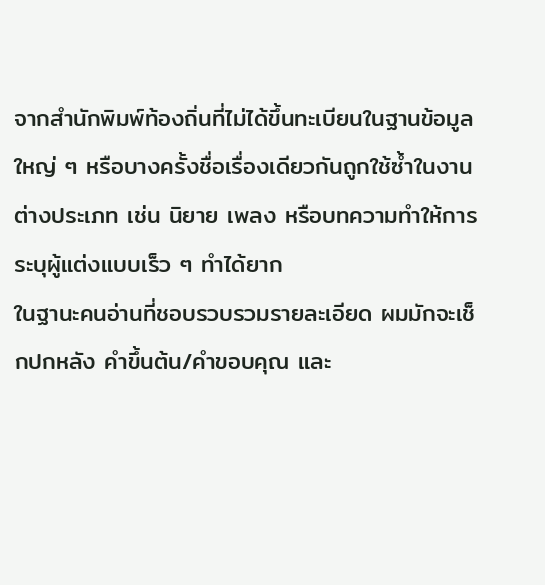จากสำนักพิมพ์ท้องถิ่นที่ไม่ได้ขึ้นทะเบียนในฐานข้อมูลใหญ่ ๆ หรือบางครั้งชื่อเรื่องเดียวกันถูกใช้ซ้ำในงานต่างประเภท เช่น นิยาย เพลง หรือบทความทำให้การระบุผู้แต่งแบบเร็ว ๆ ทำได้ยาก
ในฐานะคนอ่านที่ชอบรวบรวมรายละเอียด ผมมักจะเช็กปกหลัง คำขึ้นต้น/คำขอบคุณ และ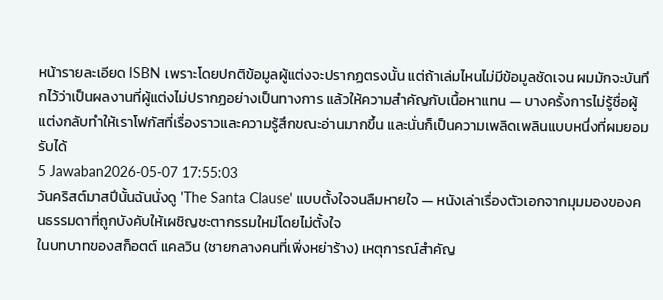หน้ารายละเอียด ISBN เพราะโดยปกติข้อมูลผู้แต่งจะปรากฏตรงนั้น แต่ถ้าเล่มไหนไม่มีข้อมูลชัดเจน ผมมักจะบันทึกไว้ว่าเป็นผลงานที่ผู้แต่งไม่ปรากฏอย่างเป็นทางการ แล้วให้ความสำคัญกับเนื้อหาแทน — บางครั้งการไม่รู้ชื่อผู้แต่งกลับทำให้เราโฟกัสที่เรื่องราวและความรู้สึกขณะอ่านมากขึ้น และนั่นก็เป็นความเพลิดเพลินแบบหนึ่งที่ผมยอมรับได้
5 Jawaban2026-05-07 17:55:03
วันคริสต์มาสปีนั้นฉันนั่งดู 'The Santa Clause' แบบตั้งใจจนลืมหายใจ — หนังเล่าเรื่องตัวเอกจากมุมมองของคนธรรมดาที่ถูกบังคับให้เผชิญชะตากรรมใหม่โดยไม่ตั้งใจ
ในบทบาทของสก็อตต์ แคลวิน (ชายกลางคนที่เพิ่งหย่าร้าง) เหตุการณ์สำคัญ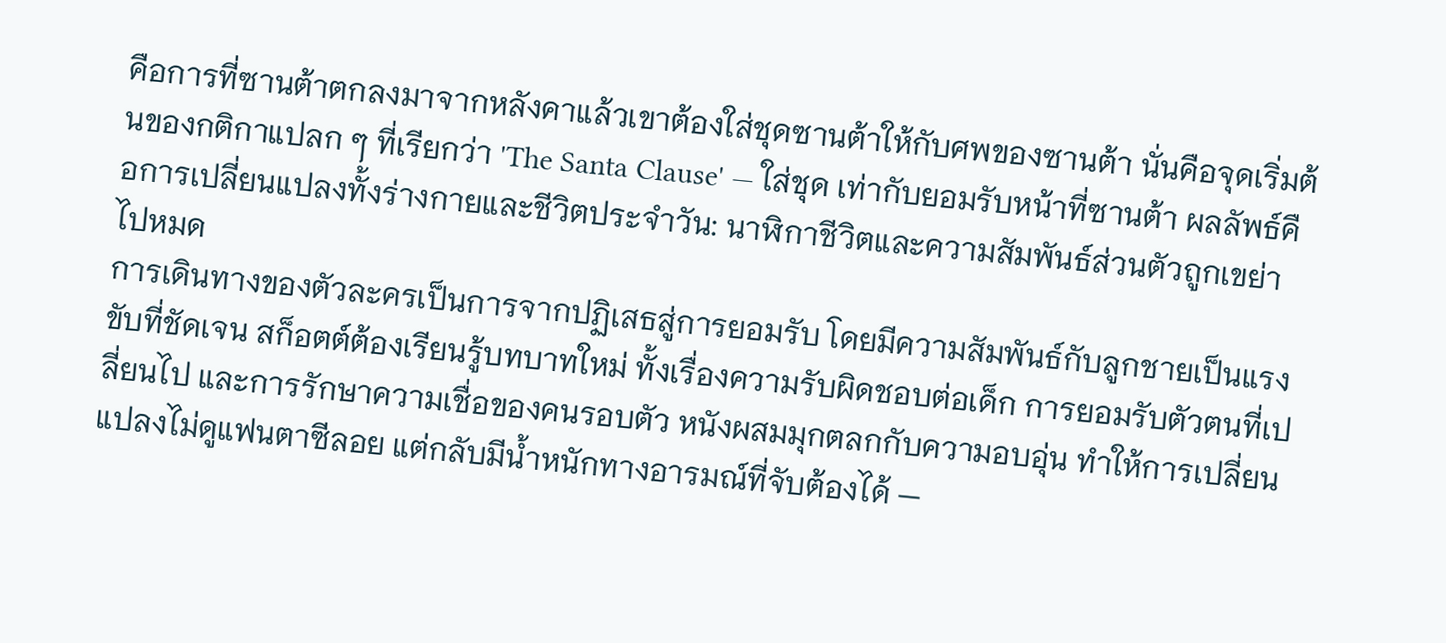คือการที่ซานต้าตกลงมาจากหลังคาแล้วเขาต้องใส่ชุดซานต้าให้กับศพของซานต้า นั่นคือจุดเริ่มต้นของกติกาแปลก ๆ ที่เรียกว่า 'The Santa Clause' — ใส่ชุด เท่ากับยอมรับหน้าที่ซานต้า ผลลัพธ์คือการเปลี่ยนแปลงทั้งร่างกายและชีวิตประจำวัน: นาฬิกาชีวิตและความสัมพันธ์ส่วนตัวถูกเขย่าไปหมด
การเดินทางของตัวละครเป็นการจากปฏิเสธสู่การยอมรับ โดยมีความสัมพันธ์กับลูกชายเป็นแรงขับที่ชัดเจน สก็อตต์ต้องเรียนรู้บทบาทใหม่ ทั้งเรื่องความรับผิดชอบต่อเด็ก การยอมรับตัวตนที่เปลี่ยนไป และการรักษาความเชื่อของคนรอบตัว หนังผสมมุกตลกกับความอบอุ่น ทำให้การเปลี่ยนแปลงไม่ดูแฟนตาซีลอย แต่กลับมีน้ำหนักทางอารมณ์ที่จับต้องได้ —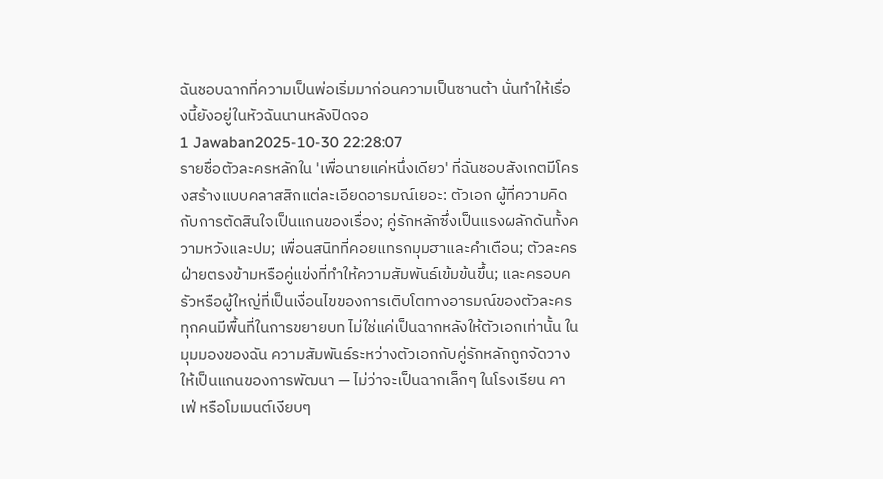ฉันชอบฉากที่ความเป็นพ่อเริ่มมาก่อนความเป็นซานต้า นั่นทำให้เรื่องนี้ยังอยู่ในหัวฉันนานหลังปิดจอ
1 Jawaban2025-10-30 22:28:07
รายชื่อตัวละครหลักใน 'เพื่อนายแค่หนึ่งเดียว' ที่ฉันชอบสังเกตมีโครงสร้างแบบคลาสสิกแต่ละเอียดอารมณ์เยอะ: ตัวเอก ผู้ที่ความคิดกับการตัดสินใจเป็นแกนของเรื่อง; คู่รักหลักซึ่งเป็นแรงผลักดันทั้งความหวังและปม; เพื่อนสนิทที่คอยแทรกมุมฮาและคำเตือน; ตัวละครฝ่ายตรงข้ามหรือคู่แข่งที่ทำให้ความสัมพันธ์เข้มข้นขึ้น; และครอบครัวหรือผู้ใหญ่ที่เป็นเงื่อนไขของการเติบโตทางอารมณ์ของตัวละคร ทุกคนมีพื้นที่ในการขยายบท ไม่ใช่แค่เป็นฉากหลังให้ตัวเอกเท่านั้น ในมุมมองของฉัน ความสัมพันธ์ระหว่างตัวเอกกับคู่รักหลักถูกจัดวางให้เป็นแกนของการพัฒนา — ไม่ว่าจะเป็นฉากเล็กๆ ในโรงเรียน คาเฟ่ หรือโมเมนต์เงียบๆ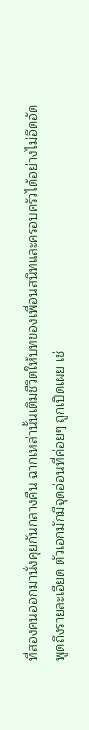ที่สองคนออกมานั่งคุยกันกลางคืน ฉากเหล่านั้นเติมชีวิตให้บทของเพื่อนสนิทและครอบครัวได้อย่างไม่อึดอัด
พูดถึงรายละเอียด ตัวเอกมักมีจุดอ่อนที่ค่อยๆ ถูกเปิดเผย เช่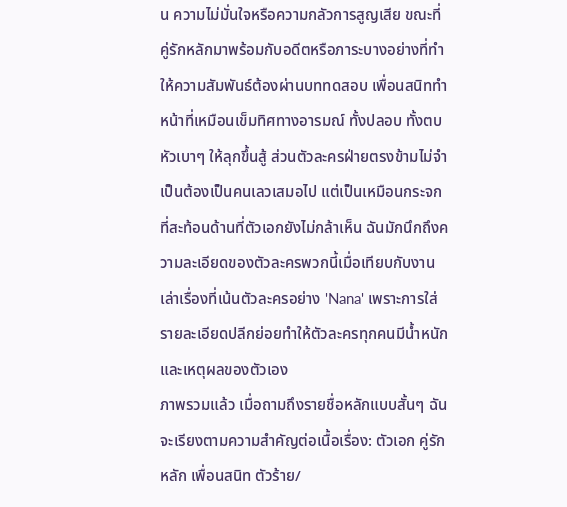น ความไม่มั่นใจหรือความกลัวการสูญเสีย ขณะที่คู่รักหลักมาพร้อมกับอดีตหรือภาระบางอย่างที่ทำให้ความสัมพันธ์ต้องผ่านบททดสอบ เพื่อนสนิททำหน้าที่เหมือนเข็มทิศทางอารมณ์ ทั้งปลอบ ทั้งตบหัวเบาๆ ให้ลุกขึ้นสู้ ส่วนตัวละครฝ่ายตรงข้ามไม่จำเป็นต้องเป็นคนเลวเสมอไป แต่เป็นเหมือนกระจกที่สะท้อนด้านที่ตัวเอกยังไม่กล้าเห็น ฉันมักนึกถึงความละเอียดของตัวละครพวกนี้เมื่อเทียบกับงานเล่าเรื่องที่เน้นตัวละครอย่าง 'Nana' เพราะการใส่รายละเอียดปลีกย่อยทำให้ตัวละครทุกคนมีน้ำหนักและเหตุผลของตัวเอง
ภาพรวมแล้ว เมื่อถามถึงรายชื่อหลักแบบสั้นๆ ฉันจะเรียงตามความสำคัญต่อเนื้อเรื่อง: ตัวเอก คู่รักหลัก เพื่อนสนิท ตัวร้าย/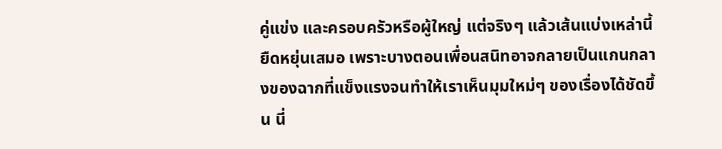คู่แข่ง และครอบครัวหรือผู้ใหญ่ แต่จริงๆ แล้วเส้นแบ่งเหล่านี้ยืดหยุ่นเสมอ เพราะบางตอนเพื่อนสนิทอาจกลายเป็นแกนกลางของฉากที่แข็งแรงจนทำให้เราเห็นมุมใหม่ๆ ของเรื่องได้ชัดขึ้น นี่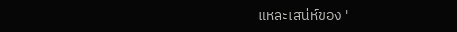แหละเสน่ห์ของ '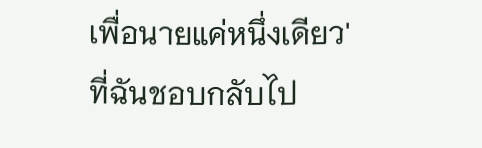เพื่อนายแค่หนึ่งเดียว' ที่ฉันชอบกลับไป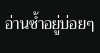อ่านซ้ำอยู่บ่อยๆ